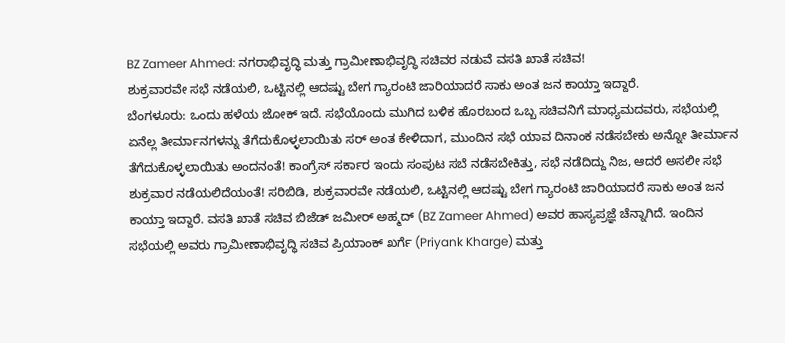BZ Zameer Ahmed: ನಗರಾಭಿವೃದ್ಧಿ ಮತ್ತು ಗ್ರಾಮೀಣಾಭಿವೃದ್ಧಿ ಸಚಿವರ ನಡುವೆ ವಸತಿ ಖಾತೆ ಸಚಿವ!
ಶುಕ್ರವಾರವೇ ಸಭೆ ನಡೆಯಲಿ, ಒಟ್ಟಿನಲ್ಲಿ ಆದಷ್ಟು ಬೇಗ ಗ್ಯಾರಂಟಿ ಜಾರಿಯಾದರೆ ಸಾಕು ಅಂತ ಜನ ಕಾಯ್ತಾ ಇದ್ದಾರೆ.
ಬೆಂಗಳೂರು: ಒಂದು ಹಳೆಯ ಜೋಕ್ ಇದೆ. ಸಭೆಯೊಂದು ಮುಗಿದ ಬಳಿಕ ಹೊರಬಂದ ಒಬ್ಬ ಸಚಿವನಿಗೆ ಮಾಧ್ಯಮದವರು, ಸಭೆಯಲ್ಲಿ ಏನೆಲ್ಲ ತೀರ್ಮಾನಗಳನ್ನು ತೆಗೆದುಕೊಳ್ಳಲಾಯಿತು ಸರ್ ಅಂತ ಕೇಳಿದಾಗ, ಮುಂದಿನ ಸಭೆ ಯಾವ ದಿನಾಂಕ ನಡೆಸಬೇಕು ಅನ್ನೋ ತೀರ್ಮಾನ ತೆಗೆದುಕೊಳ್ಳಲಾಯಿತು ಅಂದನಂತೆ! ಕಾಂಗ್ರೆಸ್ ಸರ್ಕಾರ ಇಂದು ಸಂಪುಟ ಸಬೆ ನಡೆಸಬೇಕಿತ್ತು, ಸಭೆ ನಡೆದಿದ್ದು ನಿಜ, ಆದರೆ ಅಸಲೀ ಸಭೆ ಶುಕ್ರವಾರ ನಡೆಯಲಿದೆಯಂತೆ! ಸರಿಬಿಡಿ, ಶುಕ್ರವಾರವೇ ನಡೆಯಲಿ, ಒಟ್ಟಿನಲ್ಲಿ ಆದಷ್ಟು ಬೇಗ ಗ್ಯಾರಂಟಿ ಜಾರಿಯಾದರೆ ಸಾಕು ಅಂತ ಜನ ಕಾಯ್ತಾ ಇದ್ದಾರೆ. ವಸತಿ ಖಾತೆ ಸಚಿವ ಬಿಜೆಡ್ ಜಮೀರ್ ಅಹ್ಮದ್ (BZ Zameer Ahmed) ಅವರ ಹಾಸ್ಯಪ್ರಜ್ಞೆ ಚೆನ್ನಾಗಿದೆ. ಇಂದಿನ ಸಭೆಯಲ್ಲಿ ಅವರು ಗ್ರಾಮೀಣಾಭಿವೃದ್ಧಿ ಸಚಿವ ಪ್ರಿಯಾಂಕ್ ಖರ್ಗೆ (Priyank Kharge) ಮತ್ತು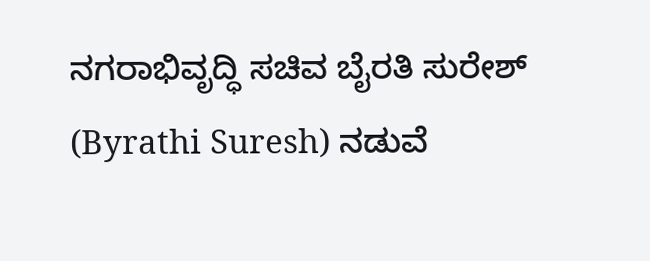ನಗರಾಭಿವೃದ್ಧಿ ಸಚಿವ ಬೈರತಿ ಸುರೇಶ್ (Byrathi Suresh) ನಡುವೆ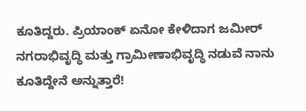ಕೂತಿದ್ದರು. ಪ್ರಿಯಾಂಕ್ ಏನೋ ಕೇಳಿದಾಗ ಜಮೀರ್ ನಗರಾಭಿವೃದ್ಧಿ ಮತ್ತು ಗ್ರಾಮೀಣಾಭಿವೃದ್ಧಿ ನಡುವೆ ನಾನು ಕೂತಿದ್ದೇನೆ ಅನ್ನುತ್ತಾರೆ!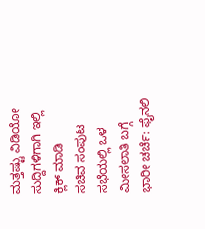ಮತ್ತಷ್ಟು ವಿಡಿಯೋ ಸುದ್ದಿಗಳಿಗಾಗಿ ಇಲ್ಲಿ ಕ್ಲಿಕ್ ಮಾಡಿ
ಸಚಿವ ಸಂಪುಟ ಸಭೆಯಲ್ಲಿ ಒಳ ಮೀಸಲಾತಿ ಬಗ್ಗೆ ಭಾರೀ ಚರ್ಚೆ: ಫೈನಲಿ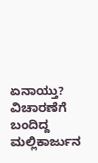ಏನಾಯ್ತು?
ವಿಚಾರಣೆಗೆ ಬಂದಿದ್ದ ಮಲ್ಲಿಕಾರ್ಜುನ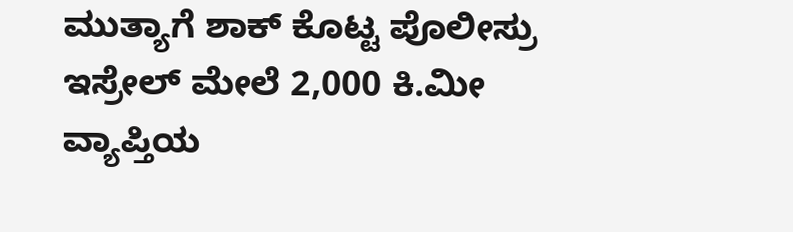ಮುತ್ಯಾಗೆ ಶಾಕ್ ಕೊಟ್ಟ ಪೊಲೀಸ್ರು
ಇಸ್ರೇಲ್ ಮೇಲೆ 2,000 ಕಿ.ಮೀ ವ್ಯಾಪ್ತಿಯ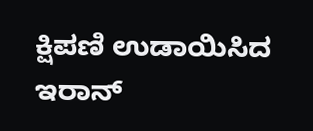ಕ್ಷಿಪಣಿ ಉಡಾಯಿಸಿದ ಇರಾನ್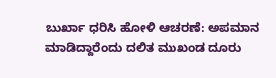ಬುರ್ಖಾ ಧರಿಸಿ ಹೋಳಿ ಆಚರಣೆ: ಅಪಮಾನ ಮಾಡಿದ್ದಾರೆಂದು ದಲಿತ ಮುಖಂಡ ದೂರು